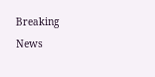Breaking News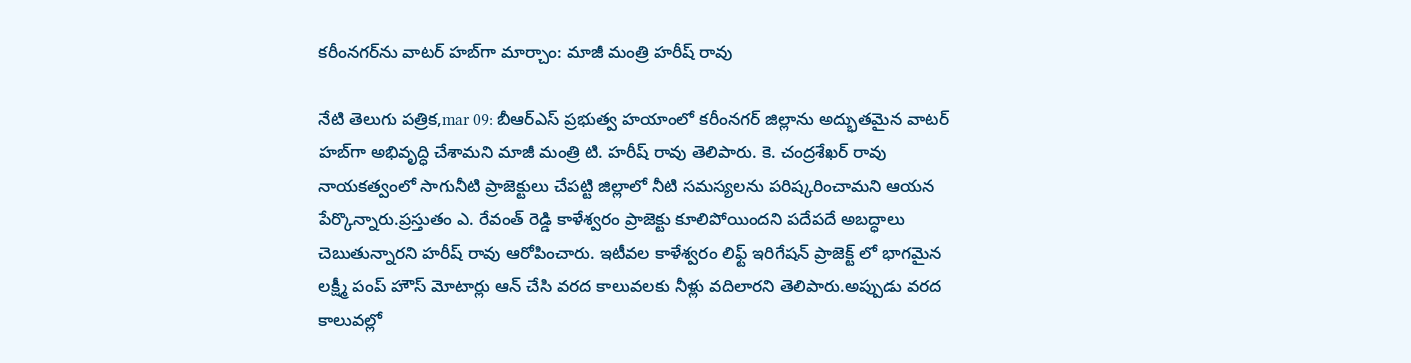కరీంనగర్‌ను వాటర్ హబ్‌గా మార్చాం: మాజీ మంత్రి హరీష్ రావు

నేటి తెలుగు పత్రిక,mar 09: బీఆర్ఎస్ ప్రభుత్వ హయాంలో కరీంనగర్ జిల్లాను అద్భుతమైన వాటర్ హబ్‌గా అభివృద్ధి చేశామని మాజీ మంత్రి టి. హరీష్ రావు తెలిపారు. కె. చంద్రశేఖర్ రావు నాయకత్వంలో సాగునీటి ప్రాజెక్టులు చేపట్టి జిల్లాలో నీటి సమస్యలను పరిష్కరించామని ఆయన పేర్కొన్నారు.ప్రస్తుతం ఎ. రేవంత్ రెడ్డి కాళేశ్వరం ప్రాజెక్టు కూలిపోయిందని పదేపదే అబద్ధాలు చెబుతున్నారని హరీష్ రావు ఆరోపించారు. ఇటీవల కాళేశ్వరం లిఫ్ట్ ఇరిగేషన్ ప్రాజెక్ట్ లో భాగమైన లక్ష్మీ పంప్ హౌస్ మోటార్లు ఆన్ చేసి వరద కాలువలకు నీళ్లు వదిలారని తెలిపారు.అప్పుడు వరద కాలువల్లో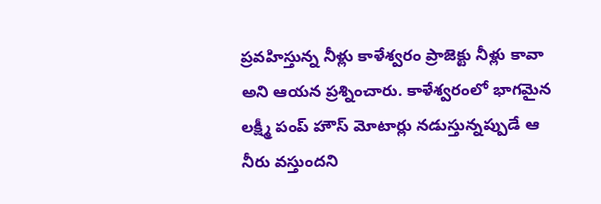ప్రవహిస్తున్న నీళ్లు కాళేశ్వరం ప్రాజెక్టు నీళ్లు కావా అని ఆయన ప్రశ్నించారు. కాళేశ్వరంలో భాగమైన లక్ష్మీ పంప్ హౌస్ మోటార్లు నడుస్తున్నప్పుడే ఆ నీరు వస్తుందని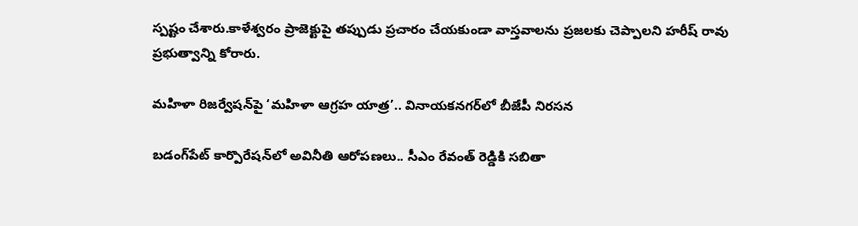స్పష్టం చేశారు.కాళేశ్వరం ప్రాజెక్టుపై తప్పుడు ప్రచారం చేయకుండా వాస్తవాలను ప్రజలకు చెప్పాలని హరీష్ రావు ప్రభుత్వాన్ని కోరారు.

మహిళా రిజర్వేషన్‌పై ‘మహిళా ఆగ్రహ యాత్ర’.. వినాయకనగర్‌లో బీజేపీ నిరసన

బడంగ్‌పేట్ కార్పొరేషన్‌లో అవినీతి ఆరోపణలు.. సీఎం రేవంత్ రెడ్డికి సబితా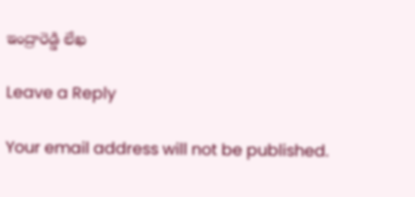ఇంద్రారెడ్డి లేఖ

Leave a Reply

Your email address will not be published.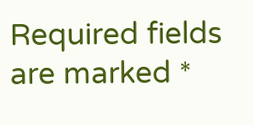Required fields are marked *